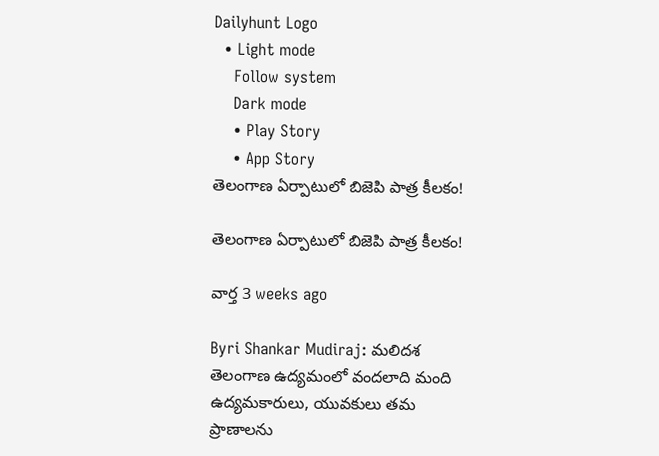Dailyhunt Logo
  • Light mode
    Follow system
    Dark mode
    • Play Story
    • App Story
తెలంగాణ ఏర్పాటులో బిజెపి పాత్ర కీలకం!

తెలంగాణ ఏర్పాటులో బిజెపి పాత్ర కీలకం!

వార్త 3 weeks ago

Byri Shankar Mudiraj: మలిదశ తెలంగాణ ఉద్యమంలో వందలాది మంది ఉద్యమకారులు, యువకులు తమ ప్రాణాలను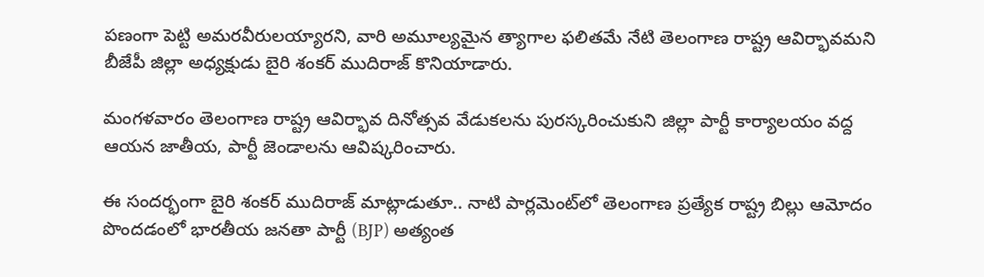పణంగా పెట్టి అమరవీరులయ్యారని, వారి అమూల్యమైన త్యాగాల ఫలితమే నేటి తెలంగాణ రాష్ట్ర ఆవిర్భావమని బీజేపీ జిల్లా అధ్యక్షుడు బైరి శంకర్ ముదిరాజ్ కొనియాడారు.

మంగళవారం తెలంగాణ రాష్ట్ర ఆవిర్భావ దినోత్సవ వేడుకలను పురస్కరించుకుని జిల్లా పార్టీ కార్యాలయం వద్ద ఆయన జాతీయ, పార్టీ జెండాలను ఆవిష్కరించారు.

ఈ సందర్భంగా బైరి శంకర్ ముదిరాజ్ మాట్లాడుతూ.. నాటి పార్లమెంట్‌లో తెలంగాణ ప్రత్యేక రాష్ట్ర బిల్లు ఆమోదం పొందడంలో భారతీయ జనతా పార్టీ (BJP) అత్యంత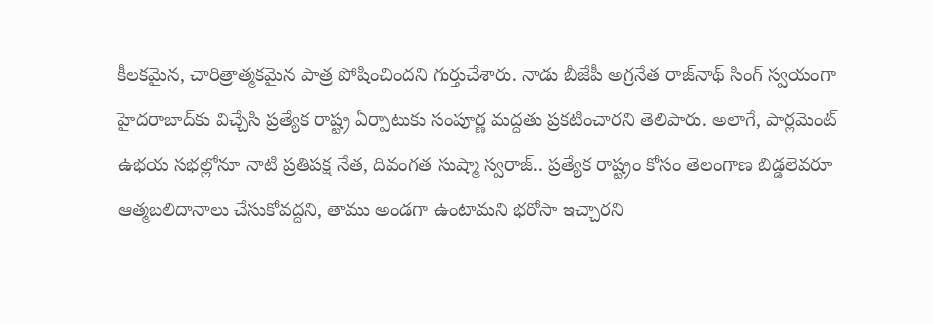కీలకమైన, చారిత్రాత్మకమైన పాత్ర పోషించిందని గుర్తుచేశారు. నాడు బీజేపీ అగ్రనేత రాజ్‌నాథ్ సింగ్ స్వయంగా హైదరాబాద్‌కు విచ్చేసి ప్రత్యేక రాష్ట్ర ఏర్పాటుకు సంపూర్ణ మద్దతు ప్రకటించారని తెలిపారు. అలాగే, పార్లమెంట్‌ ఉభయ సభల్లోనూ నాటి ప్రతిపక్ష నేత, దివంగత సుష్మా స్వరాజ్.. ప్రత్యేక రాష్ట్రం కోసం తెలంగాణ బిడ్డలెవరూ ఆత్మబలిదానాలు చేసుకోవద్దని, తాము అండగా ఉంటామని భరోసా ఇచ్చారని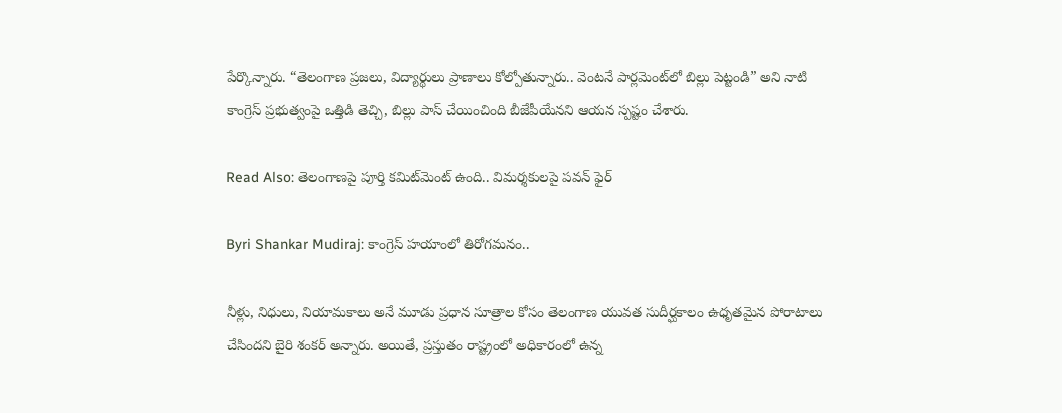పేర్కొన్నారు. “తెలంగాణ ప్రజలు, విద్యార్థులు ప్రాణాలు కోల్పోతున్నారు.. వెంటనే పార్లమెంట్‌లో బిల్లు పెట్టండి” అని నాటి కాంగ్రెస్ ప్రభుత్వంపై ఒత్తిడి తెచ్చి, బిల్లు పాస్ చేయించింది బీజేపీయేనని ఆయన స్పష్టం చేశారు.

Read Also: తెలంగాణపై పూర్తి కమిట్‌మెంట్ ఉంది.. విమర్శకులపై పవన్ ఫైర్

Byri Shankar Mudiraj: కాంగ్రెస్ హయాంలో తిరోగమనం..

నీళ్లు, నిధులు, నియామకాలు అనే మూడు ప్రధాన సూత్రాల కోసం తెలంగాణ యువత సుదీర్ఘకాలం ఉధృతమైన పోరాటాలు చేసిందని బైరి శంకర్ అన్నారు. అయితే, ప్రస్తుతం రాష్ట్రంలో అధికారంలో ఉన్న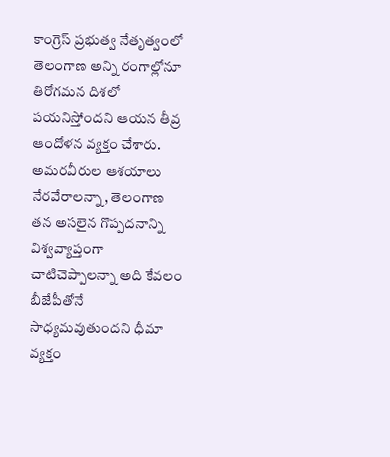కాంగ్రెస్ ప్రభుత్వ నేతృత్వంలో తెలంగాణ అన్ని రంగాల్లోనూ తిరోగమన దిశలో పయనిస్తోందని ఆయన తీవ్ర ఆందోళన వ్యక్తం చేశారు. అమరవీరుల ఆశయాలు నేరవేరాలన్నా, తెలంగాణ తన అసలైన గొప్పదనాన్ని విశ్వవ్యాప్తంగా చాటిచెప్పాలన్నా అది కేవలం బీజేపీతోనే సాధ్యమవుతుందని ధీమా వ్యక్తం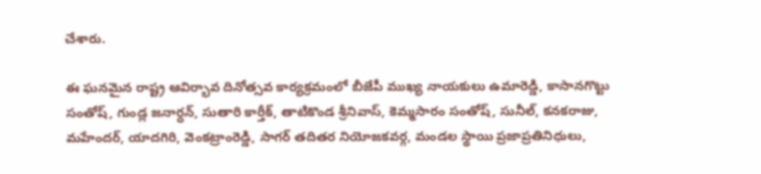చేశారు.

ఈ ఘనమైన రాష్ట్ర ఆవిర్భావ దినోత్సవ కార్యక్రమంలో బీజేపీ ముఖ్య నాయకులు ఉమారెడ్డి, కాసానగొట్టు సంతోష్, గుండ్ల జనార్ధన్, సుతారి కార్తీక్, తాటికొండ శ్రీనివాస్, కెమ్మసారం సంతోష్, సునీల్, కనకరాజు, మహేందర్, యాదగిరి, వెంకట్రాంరెడ్డి, సాగర్ తదితర నియోజకవర్గ, మండల స్థాయి ప్రజాప్రతినిధులు,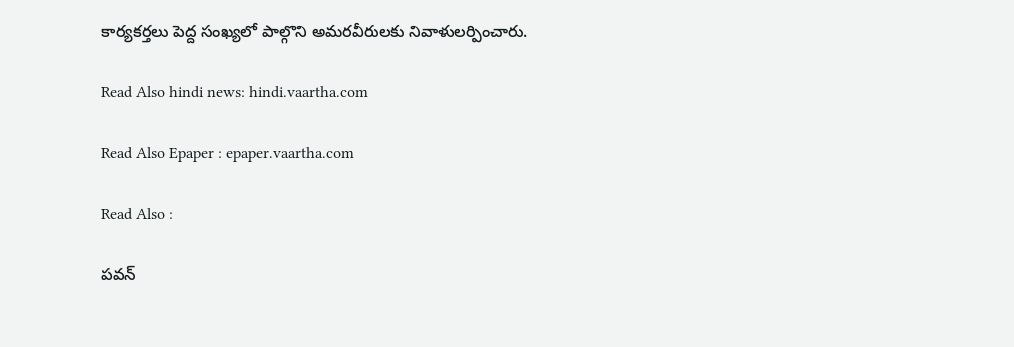కార్యకర్తలు పెద్ద సంఖ్యలో పాల్గొని అమరవీరులకు నివాళులర్పించారు.

Read Also hindi news: hindi.vaartha.com

Read Also Epaper : epaper.vaartha.com

Read Also :

పవన్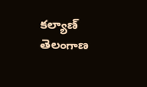కల్యాణ్ తెలంగాణ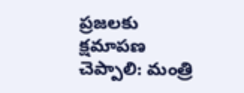ప్రజలకు క్షమాపణ చెప్పాలి: మంత్రి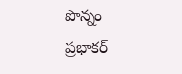పొన్నం ప్రభాకర్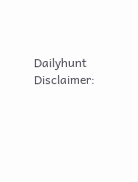Dailyhunt
Disclaimer: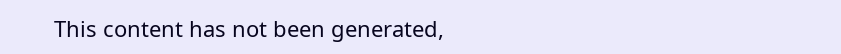This content has not been generated,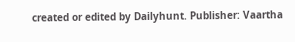created or edited by Dailyhunt. Publisher: Vaartha